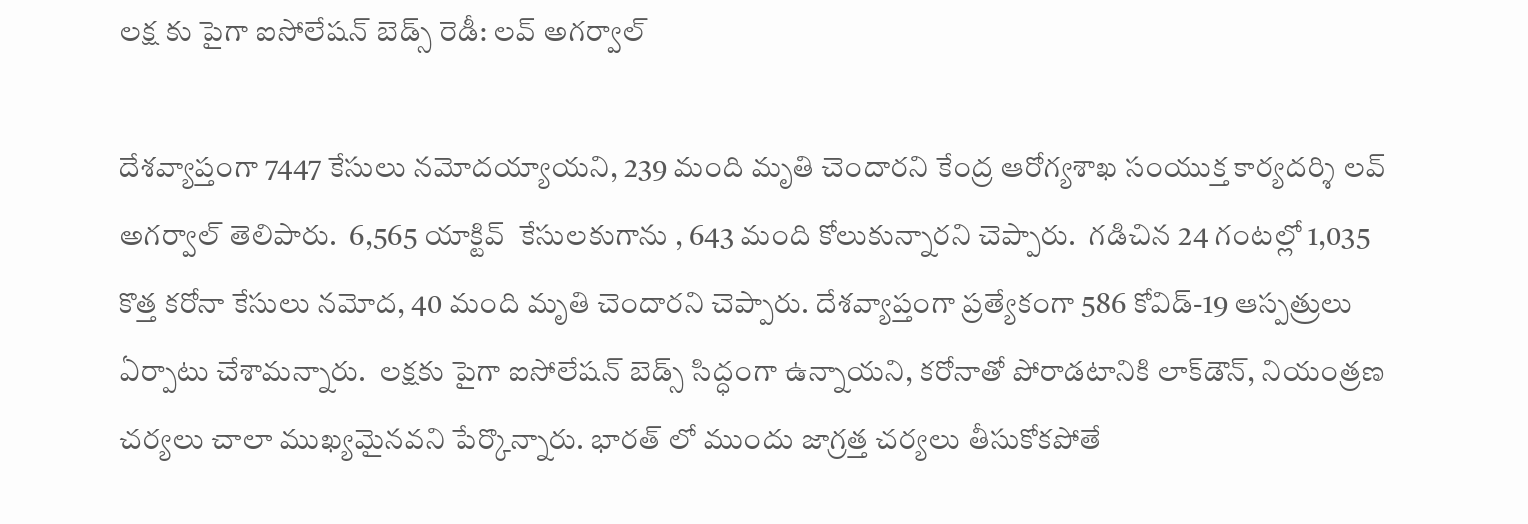లక్ష కు పైగా ఐసోలేషన్ బెడ్స్ రెడీ: లవ్ అగర్వాల్

దేశవ్యాప్తంగా 7447 కేసులు నమోదయ్యాయని, 239 మంది మృతి చెందారని కేంద్ర ఆరోగ్యశాఖ సంయుక్త కార్యదర్శి లవ్‌ అగర్వాల్‌ తెలిపారు.  6,565 యాక్టివ్  కేసులకుగాను , 643 మంది కోలుకున్నారని చెప్పారు.  గడిచిన 24 గంటల్లో 1,035 కొత్త కరోనా కేసులు నమోద, 40 మంది మృతి చెందారని చెప్పారు. దేశవ్యాప్తంగా ప్రత్యేకంగా 586 కోవిడ్‌-19 ఆస్పత్రులు ఏర్పాటు చేశామన్నారు.  లక్షకు పైగా ఐసోలేషన్‌ బెడ్స్‌ సిద్ధంగా ఉన్నాయని, కరోనాతో పోరాడటానికి లాక్‌డౌన్‌, నియంత్రణ చర్యలు చాలా ముఖ్యమైనవని పేర్కొన్నారు. భారత్ లో ముందు జాగ్రత్త చర్యలు తీసుకోకపోతే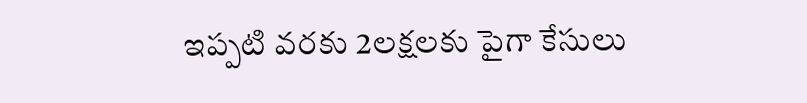ఇప్పటి వరకు 2లక్షలకు పైగా కేసులు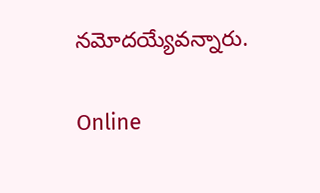నమోదయ్యేవన్నారు.

Online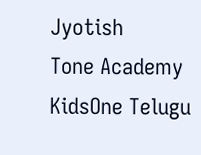Jyotish
Tone Academy
KidsOne Telugu